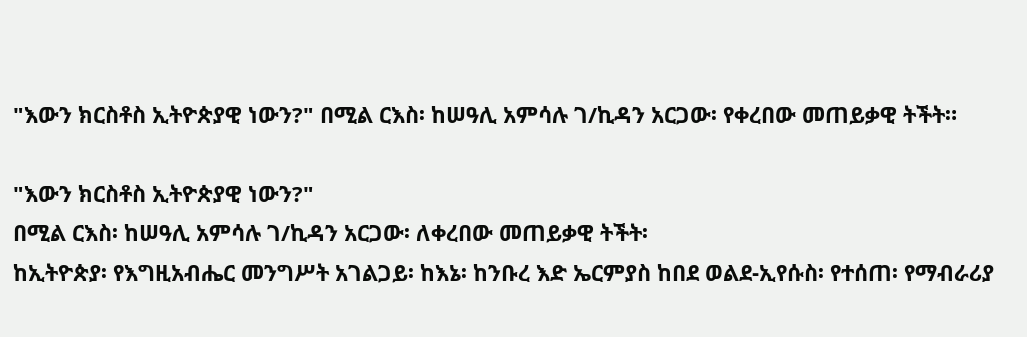"እውን ክርስቶስ ኢትዮጵያዊ ነውን?" በሚል ርእስ፡ ከሠዓሊ አምሳሉ ገ/ኪዳን አርጋው፡ የቀረበው መጠይቃዊ ትችት።

"እውን ክርስቶስ ኢትዮጵያዊ ነውን?"
በሚል ርእስ፡ ከሠዓሊ አምሳሉ ገ/ኪዳን አርጋው፡ ለቀረበው መጠይቃዊ ትችት፡
ከኢትዮጵያ፡ የእግዚአብሔር መንግሥት አገልጋይ፡ ከእኔ፡ ከንቡረ እድ ኤርምያስ ከበደ ወልደ-ኢየሱስ፡ የተሰጠ፡ የማብራሪያ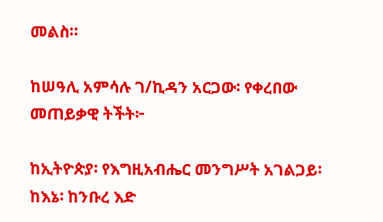መልስ።

ከሠዓሊ አምሳሉ ገ/ኪዳን አርጋው፡ የቀረበው መጠይቃዊ ትችት፦

ከኢትዮጵያ፡ የእግዚአብሔር መንግሥት አገልጋይ፡ ከእኔ፡ ከንቡረ እድ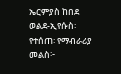ኤርምያስ ከበደ ወልደ-ኢየሱስ፡ የተሰጠ፡ የማብራሪያ መልስ፦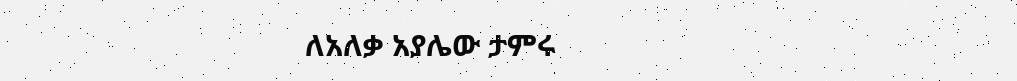ለአለቃ አያሌው ታምሩ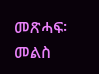መጽሓፍ፡ መልስ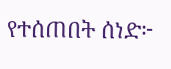የተሰጠበት ሰነድ፦